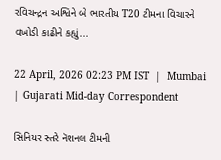રવિચન્દ્રન અશ્વિને બે ભારતીય T20 ટીમના વિચારને વખોડી કાઢીને કહ્યું...

22 April, 2026 02:23 PM IST  |  Mumbai | Gujarati Mid-day Correspondent

સિનિયર સ્તરે નૅશનલ ટીમની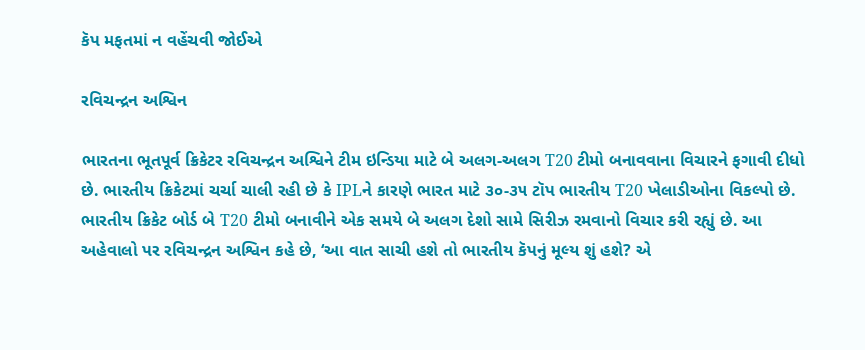કૅપ મફતમાં ન વહેંચવી જોઈએ

રવિચન્દ્રન અશ્વિન

ભારતના ભૂતપૂર્વ ક્રિકેટર રવિચન્દ્રન અશ્વિને ટીમ ઇન્ડિયા માટે બે અલગ-અલગ T20 ટીમો બનાવવાના વિચારને ફગાવી દીધો છે. ભારતીય ક્રિકેટમાં ચર્ચા ચાલી રહી છે કે IPLને કારણે ભારત માટે ૩૦-૩૫ ટૉપ ભારતીય T20 ખેલાડીઓના વિકલ્પો છે. ભારતીય ક્રિકેટ બોર્ડ બે T20 ટીમો બનાવીને એક સમયે બે અલગ દેશો સામે સિરીઝ રમવાનો વિચાર કરી રહ્યું છે. આ અહેવાલો પર રવિચન્દ્રન અશ્વિન કહે છે, ‘આ વાત સાચી હશે તો ભારતીય કૅપનું મૂલ્ય શું હશે? એ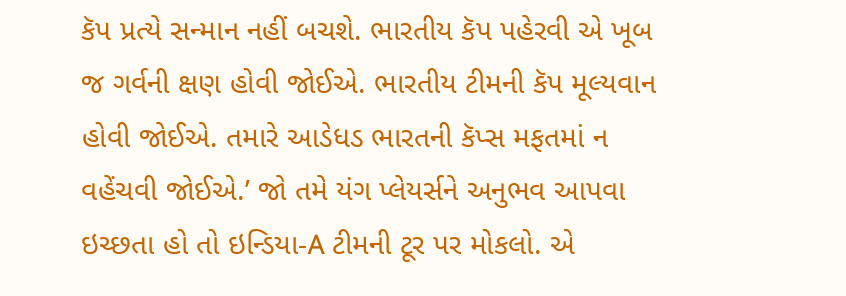કૅપ પ્રત્યે સન્માન નહીં બચશે. ભારતીય કૅપ પહેરવી એ ખૂબ જ ગર્વની ક્ષણ હોવી જોઈએ. ભારતીય ટીમની કૅપ મૂલ્યવાન હોવી જોઈએ. તમારે આડેધડ ભારતની કૅપ્સ મફતમાં ન વહેંચવી જોઈએ.’ જો તમે યંગ પ્લેયર્સને અનુભવ આપવા ઇચ્છતા હો તો ઇન્ડિયા-A ટીમની ટૂર પર મોકલો. એ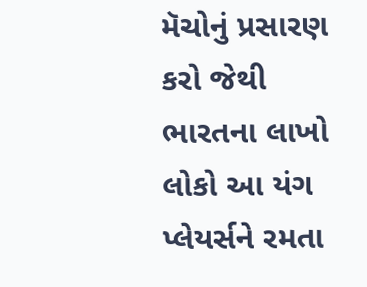મૅચોનું પ્રસારણ કરો જેથી ભારતના લાખો લોકો આ યંગ પ્લેયર્સને રમતા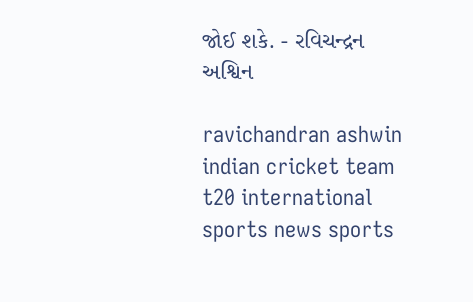જોઈ શકે. - રવિચન્દ્રન અશ્વિન

ravichandran ashwin indian cricket team t20 international sports news sports